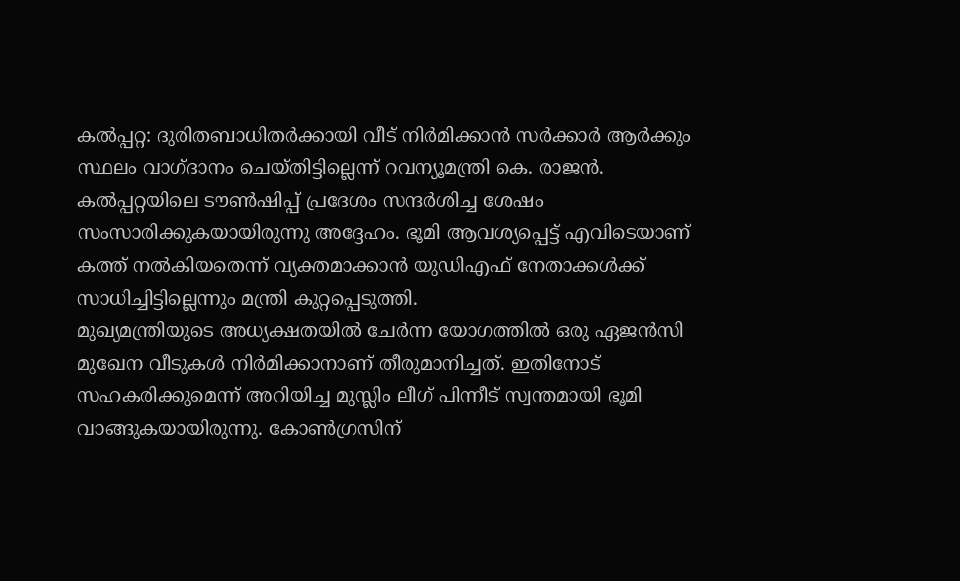കൽപ്പറ്റ: ദുരിതബാധിതർക്കായി വീട് നിർമിക്കാൻ സർക്കാർ ആർക്കും സ്ഥലം വാഗ്ദാനം ചെയ്തിട്ടില്ലെന്ന് റവന്യൂമന്ത്രി കെ. രാജൻ. കൽപ്പറ്റയിലെ ടൗൺഷിപ്പ് പ്രദേശം സന്ദർശിച്ച ശേഷം സംസാരിക്കുകയായിരുന്നു അദ്ദേഹം. ഭൂമി ആവശ്യപ്പെട്ട് എവിടെയാണ് കത്ത് നൽകിയതെന്ന് വ്യക്തമാക്കാൻ യുഡിഎഫ് നേതാക്കൾക്ക് സാധിച്ചിട്ടില്ലെന്നും മന്ത്രി കുറ്റപ്പെടുത്തി.
മുഖ്യമന്ത്രിയുടെ അധ്യക്ഷതയിൽ ചേർന്ന യോഗത്തിൽ ഒരു ഏജൻസി മുഖേന വീടുകൾ നിർമിക്കാനാണ് തീരുമാനിച്ചത്. ഇതിനോട് സഹകരിക്കുമെന്ന് അറിയിച്ച മുസ്ലിം ലീഗ് പിന്നീട് സ്വന്തമായി ഭൂമി വാങ്ങുകയായിരുന്നു. കോൺഗ്രസിന്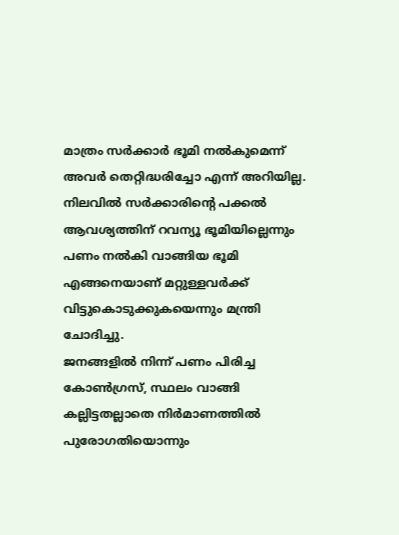മാത്രം സർക്കാർ ഭൂമി നൽകുമെന്ന് അവർ തെറ്റിദ്ധരിച്ചോ എന്ന് അറിയില്ല. നിലവിൽ സർക്കാരിന്റെ പക്കൽ ആവശ്യത്തിന് റവന്യൂ ഭൂമിയില്ലെന്നും പണം നൽകി വാങ്ങിയ ഭൂമി എങ്ങനെയാണ് മറ്റുള്ളവർക്ക് വിട്ടുകൊടുക്കുകയെന്നും മന്ത്രി ചോദിച്ചു.
ജനങ്ങളിൽ നിന്ന് പണം പിരിച്ച കോൺഗ്രസ്, സ്ഥലം വാങ്ങി കല്ലിട്ടതല്ലാതെ നിർമാണത്തിൽ പുരോഗതിയൊന്നും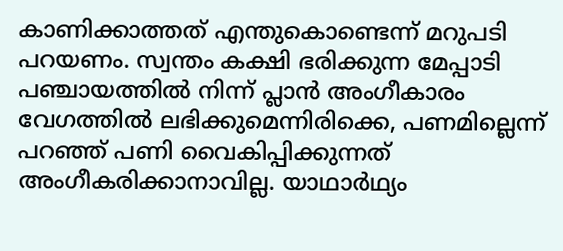കാണിക്കാത്തത് എന്തുകൊണ്ടെന്ന് മറുപടി പറയണം. സ്വന്തം കക്ഷി ഭരിക്കുന്ന മേപ്പാടി പഞ്ചായത്തിൽ നിന്ന് പ്ലാൻ അംഗീകാരം വേഗത്തിൽ ലഭിക്കുമെന്നിരിക്കെ, പണമില്ലെന്ന് പറഞ്ഞ് പണി വൈകിപ്പിക്കുന്നത് അംഗീകരിക്കാനാവില്ല. യാഥാർഥ്യം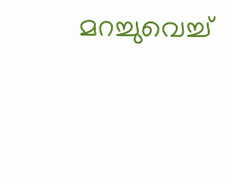മറച്ചുവെച്ച്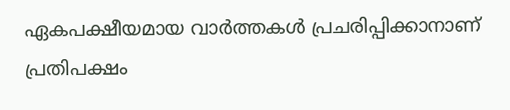ഏകപക്ഷീയമായ വാർത്തകൾ പ്രചരിപ്പിക്കാനാണ് പ്രതിപക്ഷം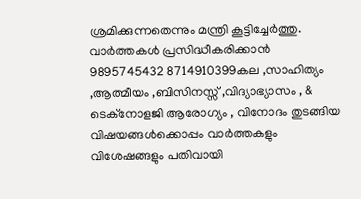ശ്രമിക്കുന്നതെന്നും മന്ത്രി കൂട്ടിച്ചേർത്തു.
വാർത്തകൾ പ്രസിദ്ധീകരിക്കാൻ
9895745432 8714910399കല ,സാഹിത്യം ,ആത്മീയം ,ബിസിനസ്സ് ,വിദ്യാഭ്യാസം , & ടെക്നോളജി ആരോഗ്യം , വിനോദം തുടങ്ങിയ വിഷയങ്ങൾക്കൊപ്പം വാർത്തകളും വിശേഷങ്ങളും പതിവായി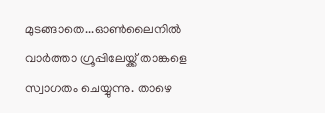മുടങ്ങാതെ...ഓൺലൈനിൽ വാർത്താ ഗ്രൂപ്പിലേയ്ക്ക് താങ്കളെ സ്വാഗതം ചെയ്യുന്നു. താഴെ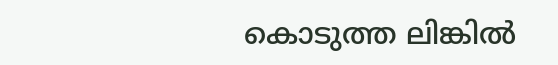കൊടുത്ത ലിങ്കിൽ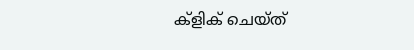ക്ളിക് ചെയ്ത്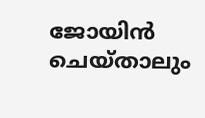ജോയിൻ ചെയ്താലും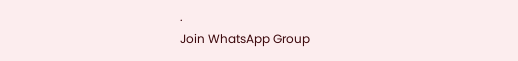.
Join WhatsApp Group